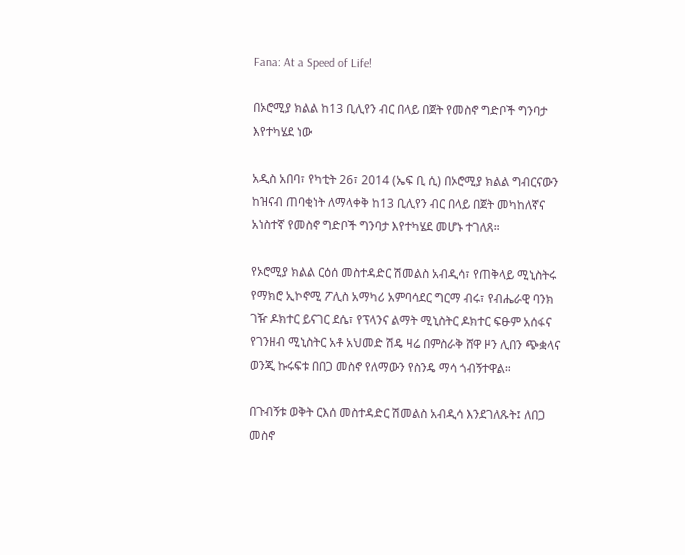Fana: At a Speed of Life!

በኦሮሚያ ክልል ከ13 ቢሊየን ብር በላይ በጀት የመስኖ ግድቦች ግንባታ እየተካሄደ ነው

አዲስ አበባ፣ የካቲት 26፣ 2014 (ኤፍ ቢ ሲ) በኦሮሚያ ክልል ግብርናውን ከዝናብ ጠባቂነት ለማላቀቅ ከ13 ቢሊየን ብር በላይ በጀት መካከለኛና አነስተኛ የመስኖ ግድቦች ግንባታ እየተካሄደ መሆኑ ተገለጸ።

የኦሮሚያ ክልል ርዕሰ መስተዳድር ሽመልስ አብዲሳ፣ የጠቅላይ ሚኒስትሩ የማክሮ ኢኮኖሚ ፖሊስ አማካሪ አምባሳደር ግርማ ብሩ፣ የብሔራዊ ባንክ ገዥ ዶክተር ይናገር ደሴ፣ የፕላንና ልማት ሚኒስትር ዶክተር ፍፁም አሰፋና የገንዘብ ሚኒስትር አቶ አህመድ ሽዴ ዛሬ በምስራቅ ሸዋ ዞን ሊበን ጭቋላና ወንጂ ኩሩፍቱ በበጋ መስኖ የለማውን የስንዴ ማሳ ጎብኝተዋል።

በጉብኝቱ ወቅት ርእሰ መስተዳድር ሽመልስ አብዲሳ እንደገለጹት፤ ለበጋ መስኖ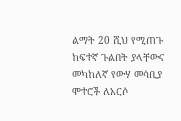ልማት 20 ሺህ የሚጠጉ ከፍተኛ ጉልበት ያላቸውና መካከለኛ የውሃ መሳቢያ ሞተሮች ለአርሶ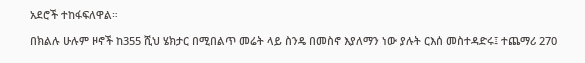አደሮች ተከፋፍለዋል።

በክልሉ ሁሉም ዞኖች ከ355 ሺህ ሄክታር በሚበልጥ መሬት ላይ ስንዴ በመስኖ እያለማን ነው ያሉት ርእሰ መስተዳድሩ፤ ተጨማሪ 270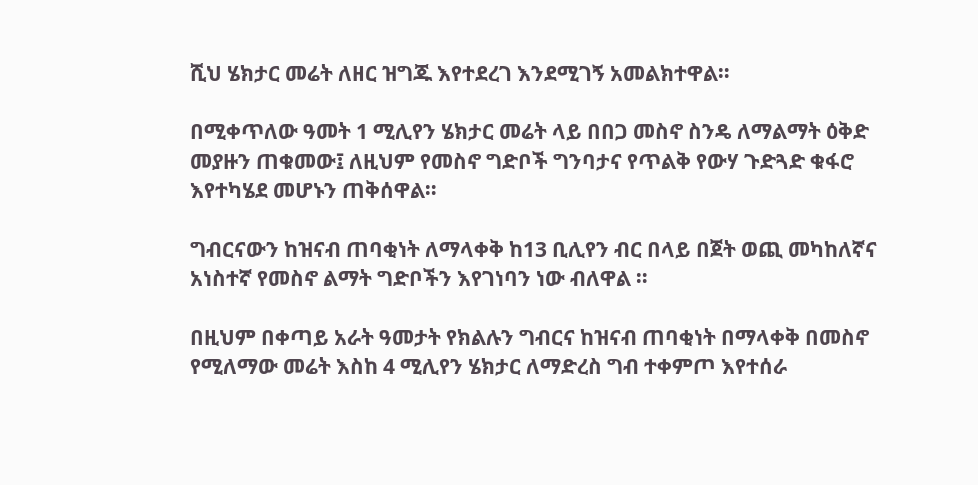ሺህ ሄክታር መሬት ለዘር ዝግጁ እየተደረገ እንደሚገኝ አመልክተዋል።

በሚቀጥለው ዓመት 1 ሚሊየን ሄክታር መሬት ላይ በበጋ መስኖ ስንዴ ለማልማት ዕቅድ መያዙን ጠቁመው፤ ለዚህም የመስኖ ግድቦች ግንባታና የጥልቅ የውሃ ጉድጓድ ቁፋሮ እየተካሄደ መሆኑን ጠቅሰዋል።

ግብርናውን ከዝናብ ጠባቂነት ለማላቀቅ ከ13 ቢሊየን ብር በላይ በጀት ወጪ መካከለኛና አነስተኛ የመስኖ ልማት ግድቦችን እየገነባን ነው ብለዋል ።

በዚህም በቀጣይ አራት ዓመታት የክልሉን ግብርና ከዝናብ ጠባቂነት በማላቀቅ በመስኖ የሚለማው መሬት እስከ 4 ሚሊየን ሄክታር ለማድረስ ግብ ተቀምጦ እየተሰራ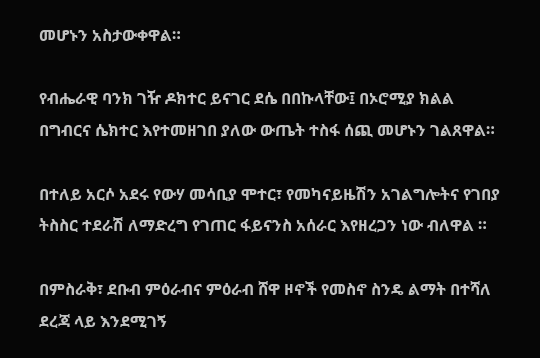መሆኑን አስታውቀዋል።

የብሔራዊ ባንክ ገዥ ዶክተር ይናገር ደሴ በበኩላቸው፤ በኦሮሚያ ክልል በግብርና ሴክተር እየተመዘገበ ያለው ውጤት ተስፋ ሰጪ መሆኑን ገልጸዋል።

በተለይ አርሶ አደሩ የውሃ መሳቢያ ሞተር፣ የመካናይዜሽን አገልግሎትና የገበያ ትስስር ተደራሽ ለማድረግ የገጠር ፋይናንስ አሰራር እየዘረጋን ነው ብለዋል ።

በምስራቅ፣ ደቡብ ምዕራብና ምዕራብ ሸዋ ዞኖች የመስኖ ስንዴ ልማት በተሻለ ደረጃ ላይ እንደሚገኝ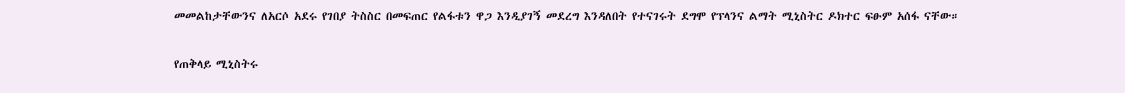መመልከታቸውንና ለአርሶ አደሩ የገበያ ትስስር በመፍጠር የልፋቱን ዋጋ እንዲያገኝ መደረግ እንዳለበት የተናገሩት ደግሞ የፕላንና ልማት ሚኒስትር ዶክተር ፍፁም አሰፋ ናቸው።

የጠቅላይ ሚኒስትሩ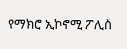የማክሮ ኢኮኖሚ ፖሊስ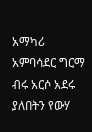አማካሪ አምባሳደር ግርማ ብሩ አርሶ አደሩ ያለበትን የውሃ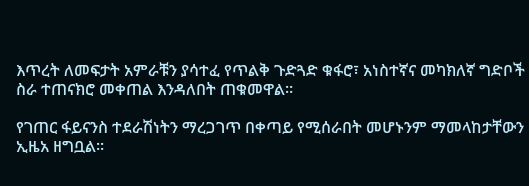እጥረት ለመፍታት አምራቹን ያሳተፈ የጥልቅ ጉድጓድ ቁፋሮ፣ አነስተኛና መካክለኛ ግድቦች ስራ ተጠናክሮ መቀጠል እንዳለበት ጠቁመዋል።

የገጠር ፋይናንስ ተደራሽነትን ማረጋገጥ በቀጣይ የሚሰራበት መሆኑንም ማመላከታቸውን ኢዜአ ዘግቧል፡፡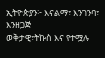ኢትዮጵያን፦ እናልማ፣ እንገንባ፣ እንዘጋጅ
ወቅታዊ፣ትኩስ እና የተሟሉ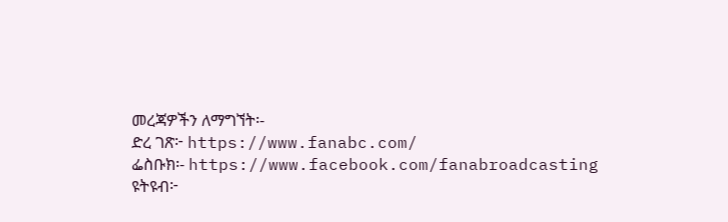መረጃዎችን ለማግኘት፡-
ድረ ገጽ፦ https://www.fanabc.com/
ፌስቡክ፡- https://www.facebook.com/fanabroadcasting
ዩትዩብ፦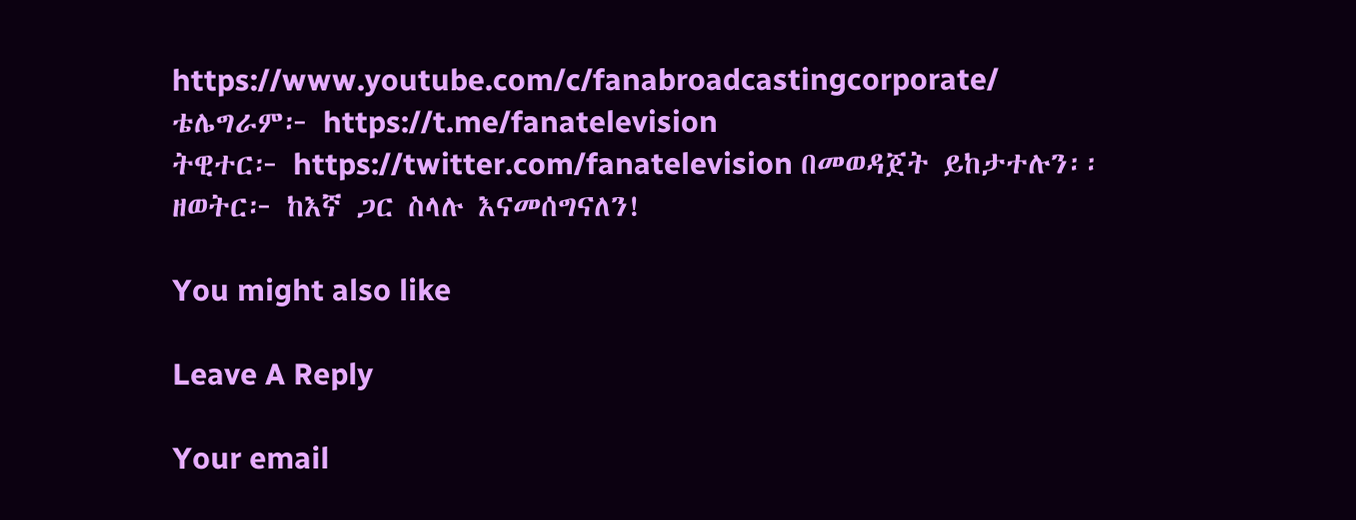https://www.youtube.com/c/fanabroadcastingcorporate/
ቴሌግራም፦ https://t.me/fanatelevision
ትዊተር፦ https://twitter.com/fanatelevision በመወዳጀት ይከታተሉን፡፡
ዘወትር፦ ከእኛ ጋር ስላሉ እናመሰግናለን!

You might also like

Leave A Reply

Your email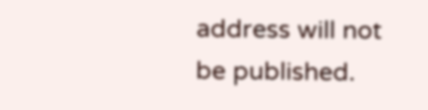address will not be published.